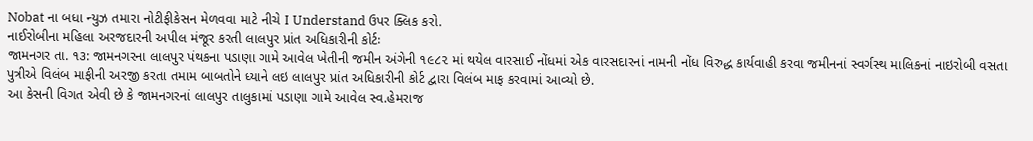Nobat ના બધા ન્યુઝ તમારા નોટીફીકેસન મેળવવા માટે નીચે I Understand ઉપર ક્લિક કરો.
નાઈરોબીના મહિલા અરજદારની અપીલ મંજૂર કરતી લાલપુર પ્રાંત અધિકારીની કોર્ટઃ
જામનગર તા. ૧૩: જામનગરના લાલપુર પંથકના પડાણા ગામે આવેલ ખેતીની જમીન અંગેની ૧૯૮૨ માં થયેલ વારસાઈ નોંધમાં એક વારસદારનાં નામની નોંધ વિરુદ્ધ કાર્યવાહી કરવા જમીનનાં સ્વર્ગસ્થ માલિકનાં નાઇરોબી વસતા પુત્રીએ વિલંબ માફીની અરજી કરતા તમામ બાબતોને ધ્યાને લઇ લાલપુર પ્રાંત અધિકારીની કોર્ટ દ્વારા વિલંબ માફ કરવામાં આવ્યો છે.
આ કેસની વિગત એવી છે કે જામનગરનાં લાલપુર તાલુકામાં પડાણા ગામે આવેલ સ્વ.હેમરાજ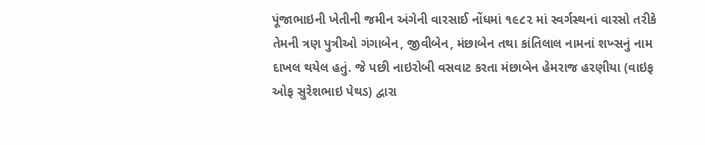પૂંજાભાઇની ખેતીની જમીન અંગેની વારસાઈ નોંધમાં ૧૯૮૨ માં સ્વર્ગસ્થનાં વારસો તરીકે તેમની ત્રણ પુત્રીઓ ગંગાબેન, જીવીબેન, મંછાબેન તથા કાંતિલાલ નામનાં શખ્સનું નામ દાખલ થયેલ હતું. જે પછી નાઇરોબી વસવાટ કરતા મંછાબેન હેમરાજ હરણીયા (વાઇફ ઓફ સુરેશભાઇ પેથડ) દ્વારા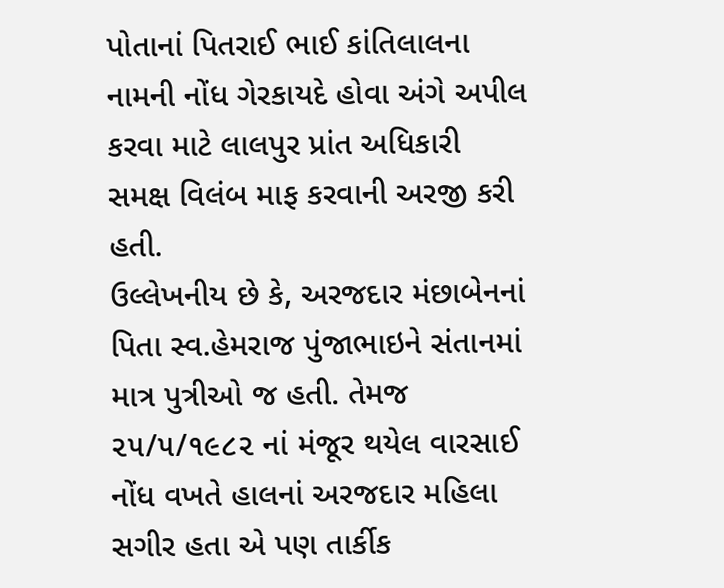પોતાનાં પિતરાઈ ભાઈ કાંતિલાલના નામની નોંધ ગેરકાયદે હોવા અંગે અપીલ કરવા માટે લાલપુર પ્રાંત અધિકારી સમક્ષ વિલંબ માફ કરવાની અરજી કરી હતી.
ઉલ્લેખનીય છે કે, અરજદાર મંછાબેનનાં પિતા સ્વ.હેમરાજ પુંજાભાઇને સંતાનમાં માત્ર પુત્રીઓ જ હતી. તેમજ ૨૫/૫/૧૯૮૨ નાં મંજૂર થયેલ વારસાઈ નોંધ વખતે હાલનાં અરજદાર મહિલા સગીર હતા એ પણ તાર્કીક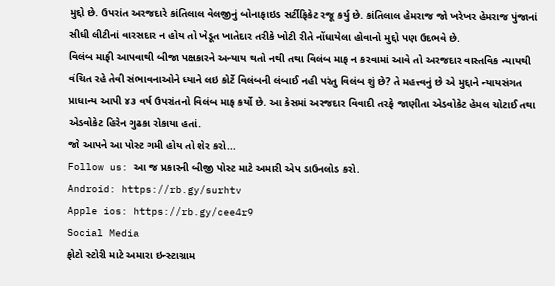મુદ્દો છે. ઉપરાંત અરજદારે કાંતિલાલ વેલજીનું બોનાફાઇડ સર્ટીફિકેટ રજૂ કર્યુ છે. કાંતિલાલ હેમરાજ જો ખરેખર હેમરાજ પુંજાનાં સીધી લીટીનાં વારસદાર ન હોય તો ખેડૂત ખાતેદાર તરીકે ખોટી રીતે નોંધાયેલા હોવાનો મુદ્દો પણ ઉદભવે છે.
વિલંબ માફી આપવાથી બીજા પક્ષકારને અન્યાય થતો નથી તથા વિલંબ માફ ન કરવામાં આવે તો અરજદાર વાસ્તવિક ન્યાયથી વંચિત રહે તેવી સંભાવનાઓને ધ્યાને લઇ કોર્ટે વિલંબની લંબાઈ નહી પરંતુ વિલંબ શું છે? તે મહત્ત્વનું છે એ મુદ્દાને ન્યાયસંગત પ્રાધાન્ય આપી ૪૩ વર્ષ ઉપરાંતનો વિલંબ માફ કર્યો છે. આ કેસમાં અરજદાર વિવાદી તરફે જાણીતા એડવોકેટ હેમલ ચોટાઈ તથા એડવોકેટ હિરેન ગુઢકા રોકાયા હતાં.
જો આપને આ પોસ્ટ ગમી હોય તો શેર કરો...
Follow us: આ જ પ્રકારની બીજી પોસ્ટ માટે અમારી એપ ડાઉનલોડ કરો.
Android: https://rb.gy/surhtv
Apple ios: https://rb.gy/cee4r9
Social Media
ફોટો સ્ટોરી માટે અમારા ઇન્સ્ટાગ્રામ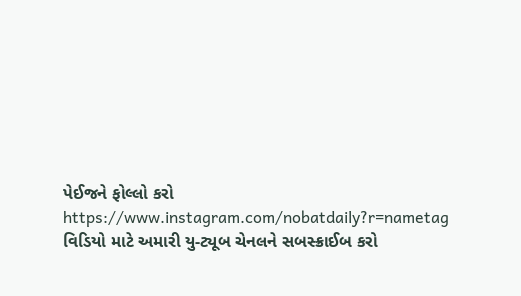પેઈજને ફોલ્લો કરો
https://www.instagram.com/nobatdaily?r=nametag
વિડિયો માટે અમારી યુ-ટ્યૂબ ચેનલને સબસ્ક્રાઈબ કરો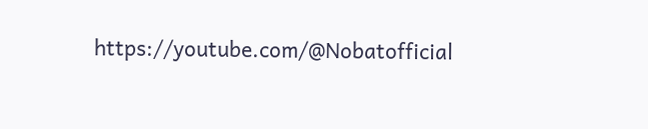https://youtube.com/@Nobatofficial